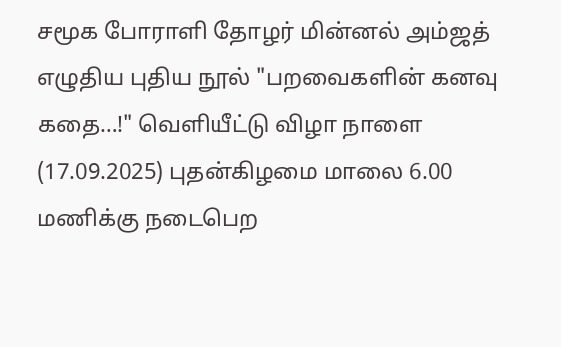சமூக போராளி தோழர் மின்னல் அம்ஜத் எழுதிய புதிய நூல் "பறவைகளின் கனவு கதை…!" வெளியீட்டு விழா நாளை (17.09.2025) புதன்கிழமை மாலை 6.00 மணிக்கு நடைபெற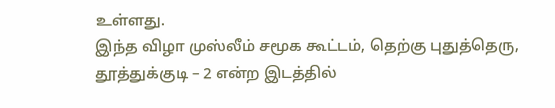உள்ளது.
இந்த விழா முஸ்லீம் சமூக கூட்டம், தெற்கு புதுத்தெரு, தூத்துக்குடி – 2 என்ற இடத்தில்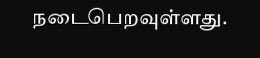நடைபெறவுள்ளது.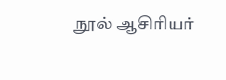நூல் ஆசிரியர்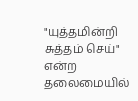"யுத்தமின்றி சுத்தம் செய்" என்ற தலைமையில்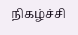நிகழ்ச்சி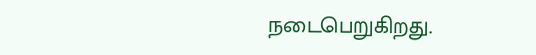நடைபெறுகிறது.